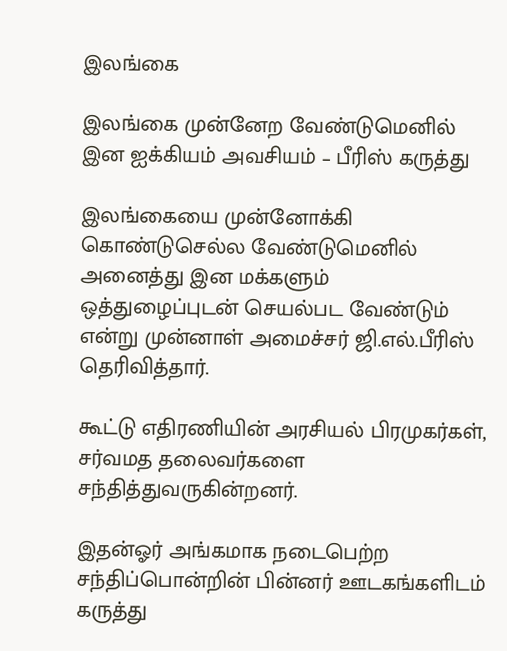இலங்கை

இலங்கை முன்னேற வேண்டுமெனில் இன ஐக்கியம் அவசியம் – பீரிஸ் கருத்து

இலங்கையை முன்னோக்கி கொண்டுசெல்ல வேண்டுமெனில் அனைத்து இன மக்களும் ஒத்துழைப்புடன் செயல்பட வேண்டும் என்று முன்னாள் அமைச்சர் ஜி.எல்.பீரிஸ் தெரிவித்தார்.

கூட்டு எதிரணியின் அரசியல் பிரமுகர்கள், சர்வமத தலைவர்களை சந்தித்துவருகின்றனர்.

இதன்ஓர் அங்கமாக நடைபெற்ற சந்திப்பொன்றின் பின்னர் ஊடகங்களிடம் கருத்து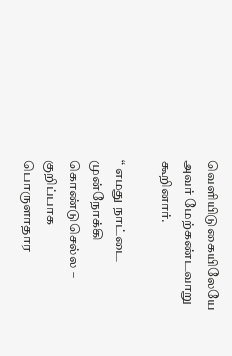வெளியிடுகையிலேயே அவர் மேற்கண்டவாறு கூறினார்.

“ எமது நாட்டை முன்நோக்கி கொண்டுசெல்ல – குறிப்பாக பொருளாதார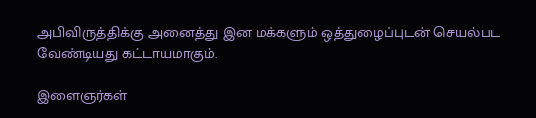அபிவிருத்திக்கு அனைத்து இன மக்களும் ஒத்துழைப்புடன் செயல்பட வேண்டியது கட்டாயமாகும்.

இளைஞர்கள்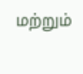மற்றும்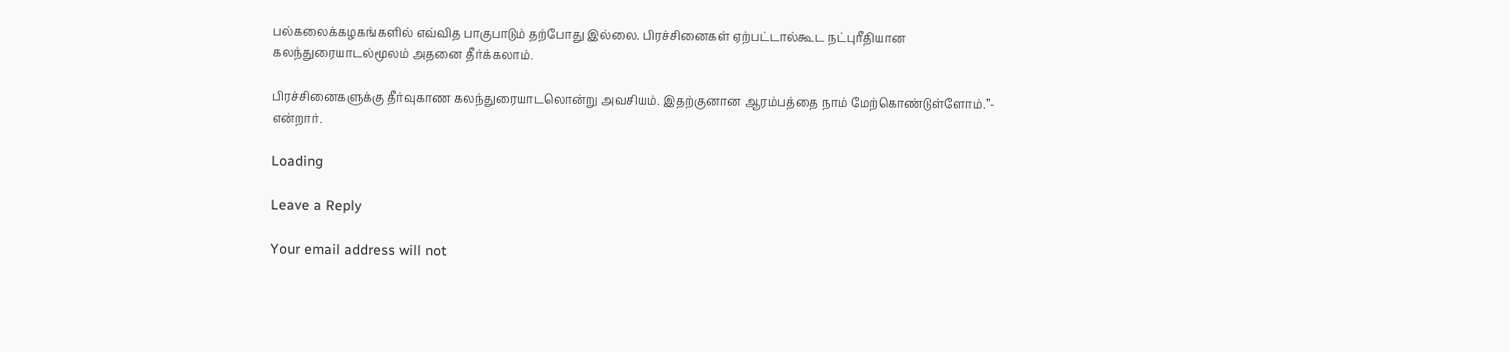பல்கலைக்கழகங்களில் எவ்வித பாகுபாடும் தற்போது இல்லை. பிரச்சினைகள் ஏற்பட்டால்கூட நட்புரீதியான கலந்துரையாடல்மூலம் அதனை தீர்க்கலாம்.

பிரச்சினைகளுக்கு தீர்வுகாண கலந்துரையாடலொன்று அவசியம். இதற்குனான ஆரம்பத்தை நாம் மேற்கொண்டுள்ளோம்.”- என்றார்.

Loading

Leave a Reply

Your email address will not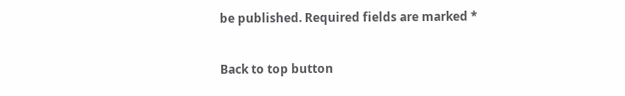be published. Required fields are marked *

Back to top button